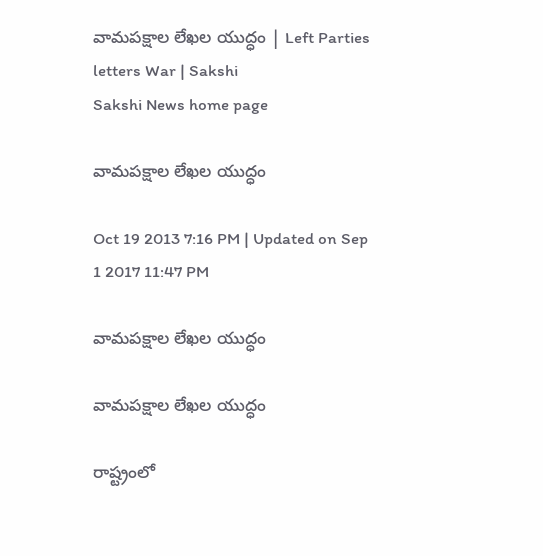వామపక్షాల లేఖల యుద్ధం | Left Parties letters War | Sakshi
Sakshi News home page

వామపక్షాల లేఖల యుద్ధం

Oct 19 2013 7:16 PM | Updated on Sep 1 2017 11:47 PM

వామపక్షాల లేఖల యుద్ధం

వామపక్షాల లేఖల యుద్ధం

రాష్ట్రంలో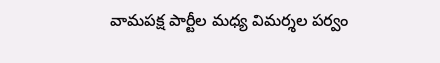వామపక్ష పార్టీల మధ్య విమర్శల పర్వం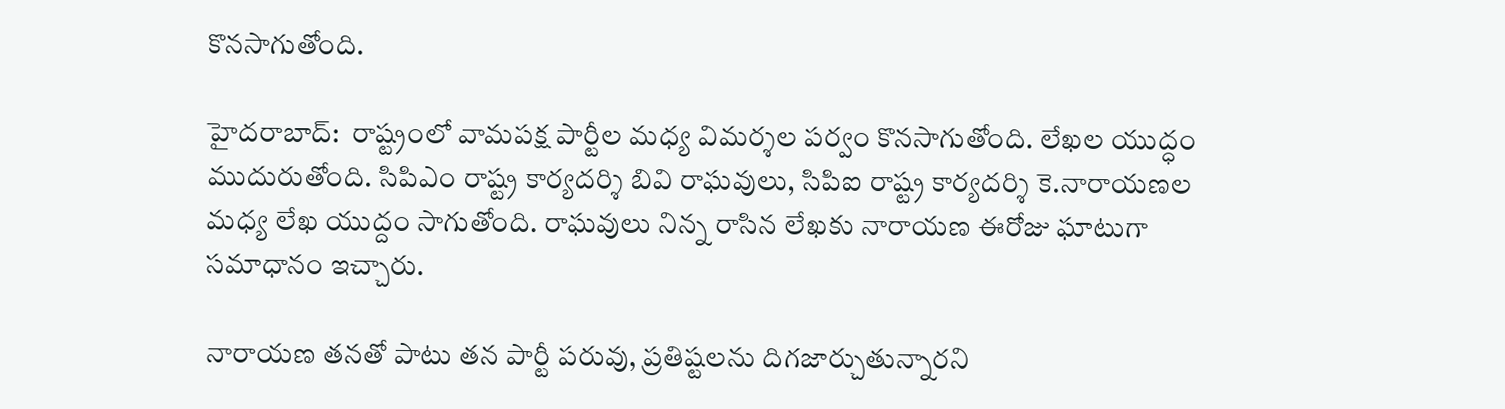కొనసాగుతోంది.

హైదరాబాద్:  రాష్ట్రంలో వామపక్ష పార్టీల మధ్య విమర్శల పర్వం కొనసాగుతోంది. లేఖల యుద్ధం ముదురుతోంది. సిపిఎం రాష్ట్ర కార్యదర్శి బివి రాఘవులు, సిపిఐ రాష్ట్ర కార్యదర్శి కె.నారాయణల మధ్య లేఖ యుద్దం సాగుతోంది. రాఘవులు నిన్న రాసిన లేఖకు నారాయణ ఈరోజు ఘాటుగా సమాధానం ఇచ్చారు.

నారాయణ తనతో పాటు తన పార్టీ పరువు, ప్రతిష్టలను దిగజార్చుతున్నారని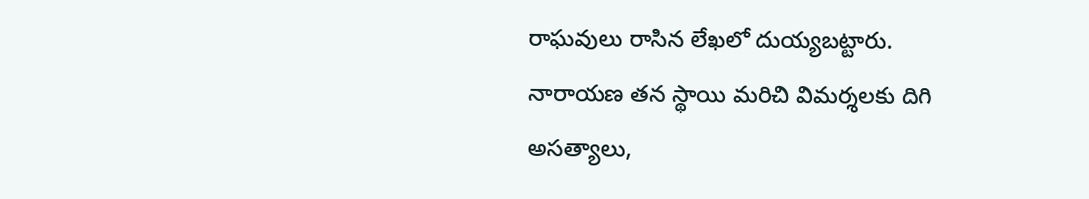రాఘవులు రాసిన లేఖలో దుయ్యబట్టారు. నారాయణ తన స్థాయి మరిచి విమర్శలకు దిగి అసత్యాలు,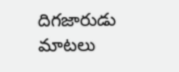దిగజారుడు మాటలు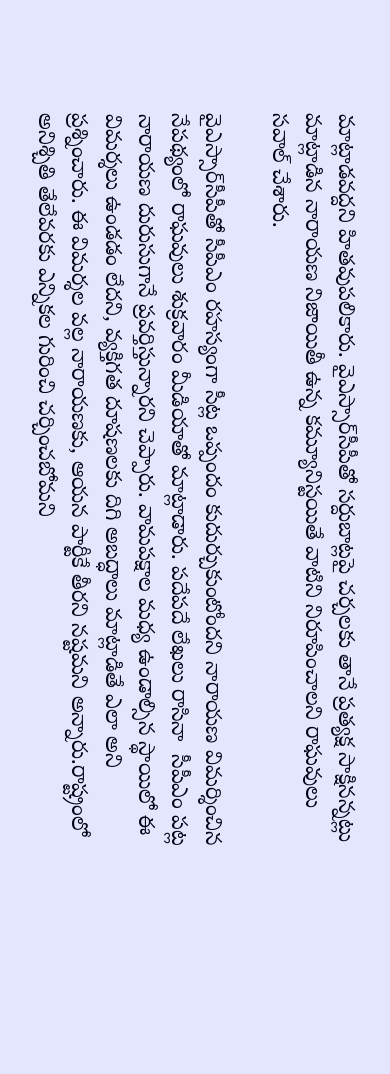మాట్లాడవద్దని హితవుపలికారు. వైఎస్సార్‌సీపీతో సర్దుబాట్లపై చర్చలకు తానే ప్రత్యక్ష సాక్షినన్నట్లు మాట్లాడిన నారాయణ నిజాయితీ ఉన్న కమ్యూనిస్టయితే వాటిని నిరూపించాలని రాఘవులు సవాల్ చేశారు.

వైఎస్సార్‌సీపీతో సీపీఎం రహస్యంగా సీట్ల ఒప్పందం కుదుర్చుకుంటోందని నారాయణ విమర్శించిన నేపథ్యంలో రాఘవులు శుక్రవారం మీడియాతో మాట్లాడారు. పదేపదే లేఖలు రాసినా  సీపీఎం పట్ల నారాయణ దురుసుగానే ప్రవర్తిస్తున్నారని చెప్పారు. వామపక్షాల మధ్య ఉండాల్సిన స్థాయిలో ఈ విమర్శలు ఉండడం లేదని, వ్యక్తిగత దూషణలకు దిగి అబద్ధాలు మాట్లాడితే ఎలా అని ప్రశ్నించారు. ఈ విమర్శల వల్ల నారాయణకు, ఆయన పార్టీకే తీరని నష్టమని అన్నారు.రాష్ట్రంలో అనిశ్చితి తేలేవరకు ఎన్నికల గురించి చర్చించబోమని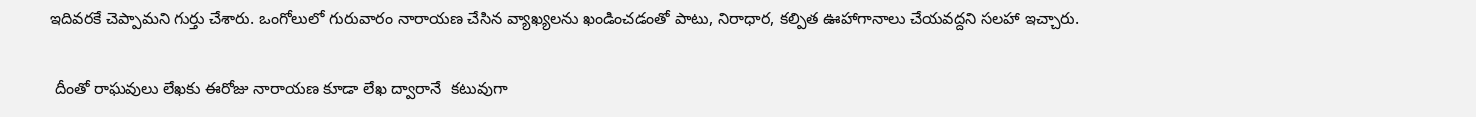ఇదివరకే చెప్పామని గుర్తు చేశారు. ఒంగోలులో గురువారం నారాయణ చేసిన వ్యాఖ్యలను ఖండించడంతో పాటు, నిరాధార, కల్పిత ఊహాగానాలు చేయవద్దని సలహా ఇచ్చారు.

 దీంతో రాఘవులు లేఖకు ఈరోజు నారాయణ కూడా లేఖ ద్వారానే  కటువుగా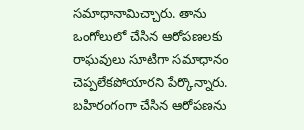సమాధానామిచ్చారు. తాను ఒంగోలులో చేసిన ఆరోపణలకు రాఘవులు సూటిగా సమాధానం చెప్పలేకపోయారని పేర్కొన్నారు.  బహిరంగంగా చేసిన ఆరోపణను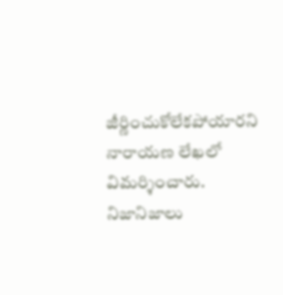జీర్ణించుకోలేకపోయారని నారాయణ లేఖలో విమర్శించారు. నిజానిజాలు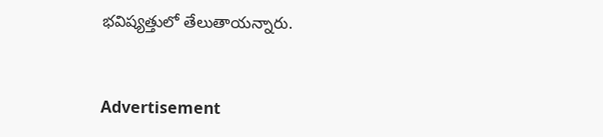భవిష్యత్తులో తేలుతాయన్నారు.


Advertisement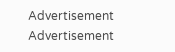Advertisement
Advertisement